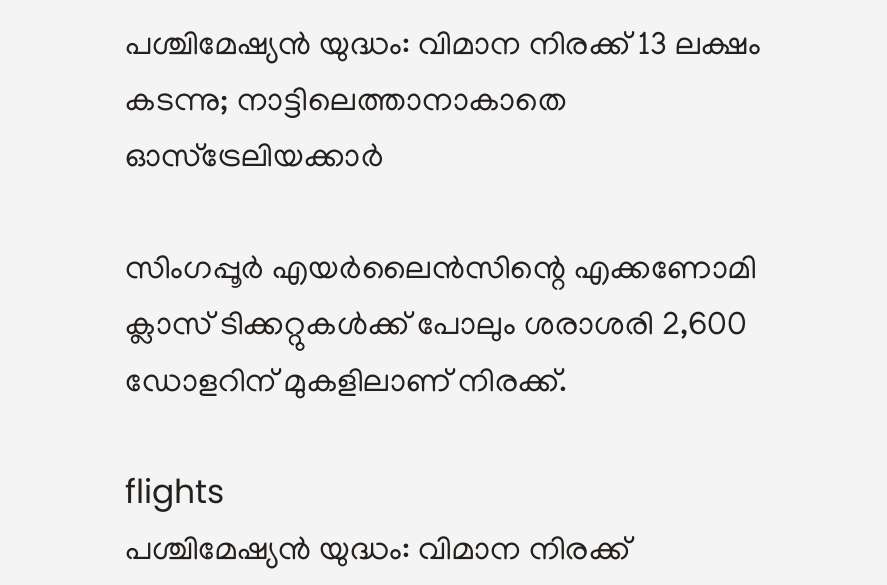പശ്ചിമേഷ്യൻ യുദ്ധം: വിമാന നിരക്ക് 13 ലക്ഷം കടന്നു; നാട്ടിലെത്താനാകാതെ ഓസ്‌ട്രേലിയക്കാർ

സിംഗപ്പൂർ എയർലൈൻസിന്റെ എക്കണോമി ക്ലാസ് ടിക്കറ്റുകൾക്ക് പോലും ശരാശരി 2,600 ഡോളറിന് മുകളിലാണ് നിരക്ക്.

flights
പശ്ചിമേഷ്യൻ യുദ്ധം: വിമാന നിരക്ക്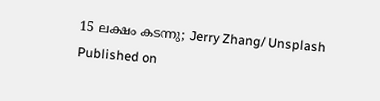15 ലക്ഷം കടന്നു; Jerry Zhang/ Unsplash
Published on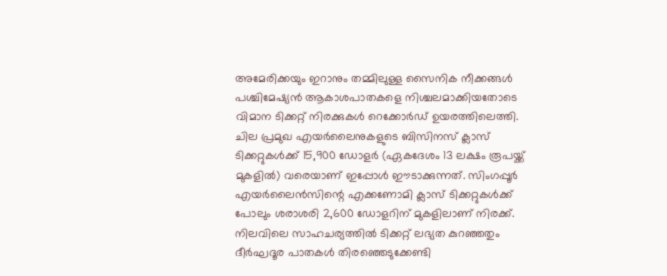അമേരിക്കയും ഇറാനും തമ്മിലുള്ള സൈനിക നീക്കങ്ങൾ പശ്ചിമേഷ്യൻ ആകാശപാതകളെ നിശ്ചലമാക്കിയതോടെ വിമാന ടിക്കറ്റ് നിരക്കുകൾ റെക്കോർഡ് ഉയരത്തിലെത്തി. ചില പ്രമുഖ എയർലൈനുകളുടെ ബിസിനസ് ക്ലാസ് ടിക്കറ്റുകൾക്ക് 15,900 ഡോളർ (ഏകദേശം 13 ലക്ഷം രൂപയ്ക്ക് മുകളിൽ) വരെയാണ് ഇപ്പോൾ ഈടാക്കുന്നത്. സിംഗപ്പൂർ എയർലൈൻസിന്റെ എക്കണോമി ക്ലാസ് ടിക്കറ്റുകൾക്ക് പോലും ശരാശരി 2,600 ഡോളറിന് മുകളിലാണ് നിരക്ക്. നിലവിലെ സാഹചര്യത്തിൽ ടിക്കറ്റ് ലഭ്യത കുറഞ്ഞതും ദീർഘദൂര പാതകൾ തിരഞ്ഞെടുക്കേണ്ടി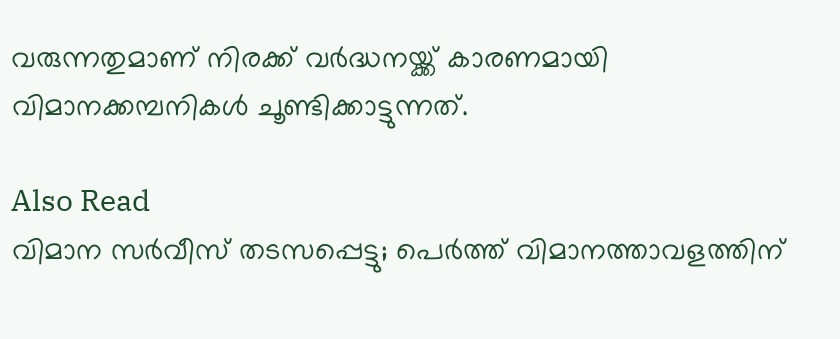വരുന്നതുമാണ് നിരക്ക് വർദ്ധനയ്ക്ക് കാരണമായി വിമാനക്കമ്പനികൾ ചൂണ്ടിക്കാട്ടുന്നത്.

Also Read
വിമാന സർവീസ് തടസപ്പെട്ടു; പെർത്ത് വിമാനത്താവളത്തിന്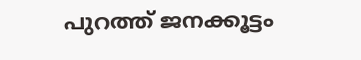പുറത്ത് ജനക്കൂട്ടം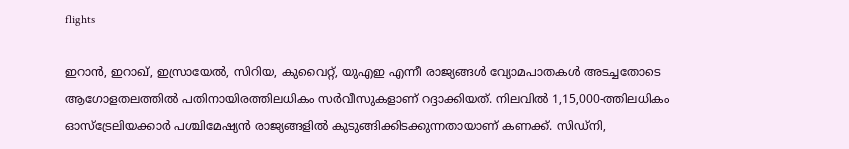flights

ഇറാൻ, ഇറാഖ്, ഇസ്രായേൽ, സിറിയ, കുവൈറ്റ്, യുഎഇ എന്നീ രാജ്യങ്ങൾ വ്യോമപാതകൾ അടച്ചതോടെ ആഗോളതലത്തിൽ പതിനായിരത്തിലധികം സർവീസുകളാണ് റദ്ദാക്കിയത്. നിലവിൽ 1,15,000-ത്തിലധികം ഓസ്‌ട്രേലിയക്കാർ പശ്ചിമേഷ്യൻ രാജ്യങ്ങളിൽ കുടുങ്ങിക്കിടക്കുന്നതായാണ് കണക്ക്. സിഡ്‌നി,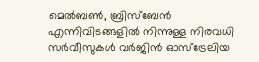മെൽബൺ, ബ്രിസ്‌ബേൻ എന്നിവിടങ്ങളിൽ നിന്നുള്ള നിരവധി സർവീസുകൾ വർജിൻ ഓസ്‌ട്രേലിയ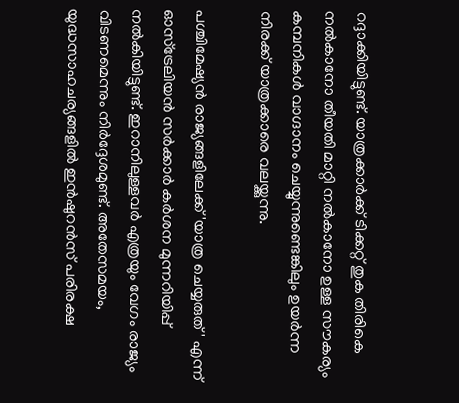റദ്ദാക്കിയിട്ടുണ്ട്. യാത്രക്കാർക്ക് ടിക്കറ്റ് തുക തിരികെ നൽകാനോ തീയതി മാറ്റി നൽകാനോ ഉള്ള സൗകര്യം കമ്പനികൾ വാഗ്ദാനം ചെയ്യുന്നുണ്ടെങ്കിലും ഉയർന്ന നിരക്ക് യാത്രക്കാരെ വലയ്ക്കുന്നു.

പശ്ചിമേഷ്യൻ രാജ്യങ്ങളിലേക്ക് 'യാത്ര ചെയ്യരുത്' എന്ന് ഓസ്‌ട്രേലിയൻ സർക്കാർ കർശന മുന്നറിയിപ്പ് നൽകിയിട്ടുണ്ട്. ഇറാനിലുള്ളവർ എത്രയും വേഗം രാജ്യം വിടണമെന്നും നിർദ്ദേശമുണ്ട്. അതേസമയം, യുദ്ധസാഹചര്യങ്ങളിൽ ഇൻഷുറൻസ് പരിരക്ഷ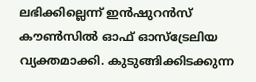ലഭിക്കില്ലെന്ന് ഇൻഷുറൻസ് കൗൺസിൽ ഓഫ് ഓസ്‌ട്രേലിയ വ്യക്തമാക്കി. കുടുങ്ങിക്കിടക്കുന്ന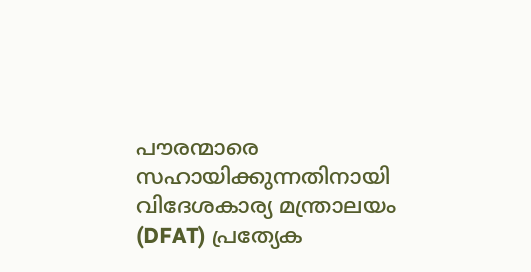പൗരന്മാരെ സഹായിക്കുന്നതിനായി വിദേശകാര്യ മന്ത്രാലയം (DFAT) പ്രത്യേക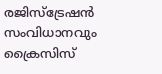രജിസ്‌ട്രേഷൻ സംവിധാനവും ക്രൈസിസ്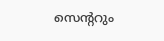സെന്ററും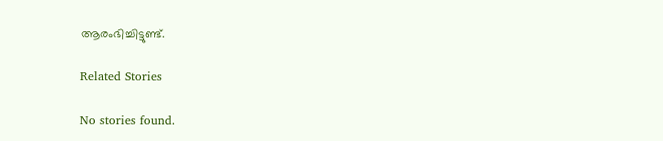ആരംഭിച്ചിട്ടുണ്ട്.

Related Stories

No stories found.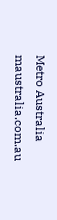Metro Australia
maustralia.com.au